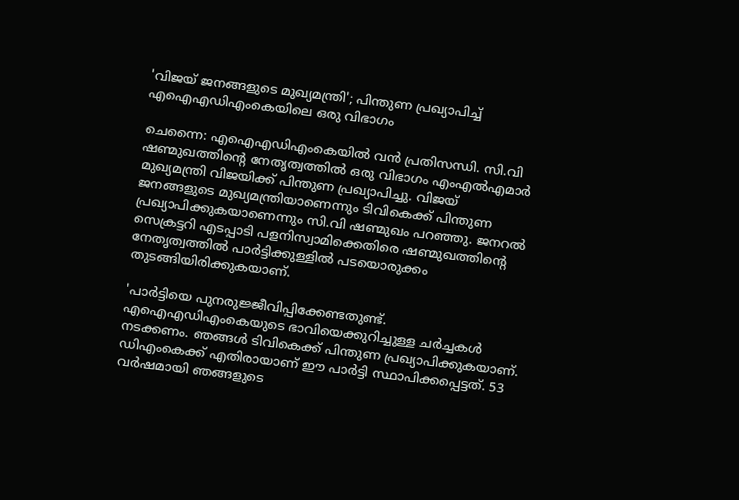'വിജയ് ജനങ്ങളുടെ മുഖ്യമന്ത്രി'; പിന്തുണ പ്രഖ്യാപിച്ച് എഐഎഡിഎംകെയിലെ ഒരു വിഭാഗം

ചെന്നൈ: എഐഎഡിഎംകെയില്‍ വന്‍ പ്രതിസന്ധി. സി.വി ഷണ്മുഖത്തിന്റെ നേതൃത്വത്തില്‍ ഒരു വിഭാഗം എംഎല്‍എമാര്‍ മുഖ്യമന്ത്രി വിജയിക്ക് പിന്തുണ പ്രഖ്യാപിച്ചു. വിജയ് ജനങ്ങളുടെ മുഖ്യമന്ത്രിയാണെന്നും ടിവികെക്ക് പിന്തുണ പ്രഖ്യാപിക്കുകയാണെന്നും സി.വി ഷണ്മുഖം പറഞ്ഞു. ജനറല്‍ സെക്രട്ടറി എടപ്പാടി പളനിസ്വാമിക്കെതിരെ ഷണ്മുഖത്തിന്റെ നേതൃത്വത്തില്‍ പാര്‍ട്ടിക്കുള്ളില്‍ പടയൊരുക്കം തുടങ്ങിയിരിക്കുകയാണ്.

'പാര്‍ട്ടിയെ പുനരുജ്ജീവിപ്പിക്കേണ്ടതുണ്ട്. എഐഎഡിഎംകെയുടെ ഭാവിയെക്കുറിച്ചുള്ള ചര്‍ച്ചകള്‍ നടക്കണം. ഞങ്ങള്‍ ടിവികെക്ക് പിന്തുണ പ്രഖ്യാപിക്കുകയാണ്. ഡിഎംകെക്ക് എതിരായാണ് ഈ പാര്‍ട്ടി സ്ഥാപിക്കപ്പെട്ടത്. 53 വര്‍ഷമായി ഞങ്ങളുടെ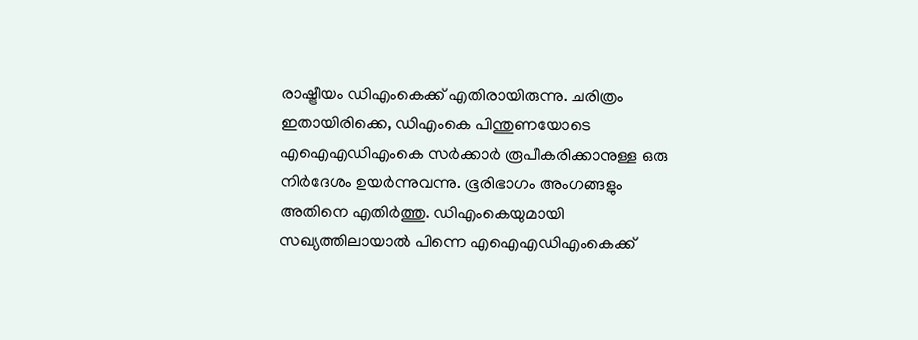രാഷ്ട്രീയം ഡിഎംകെക്ക് എതിരായിരുന്നു. ചരിത്രം ഇതായിരിക്കെ, ഡിഎംകെ പിന്തുണയോടെ എഐഎഡിഎംകെ സര്‍ക്കാര്‍ രൂപീകരിക്കാനുള്ള ഒരു നിര്‍ദേശം ഉയര്‍ന്നുവന്നു. ഭൂരിഭാഗം അംഗങ്ങളും അതിനെ എതിര്‍ത്തു. ഡിഎംകെയുമായി സഖ്യത്തിലായാല്‍ പിന്നെ എഐഎഡിഎംകെക്ക്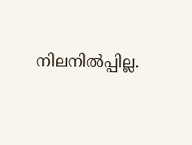നിലനില്‍പ്പില്ല.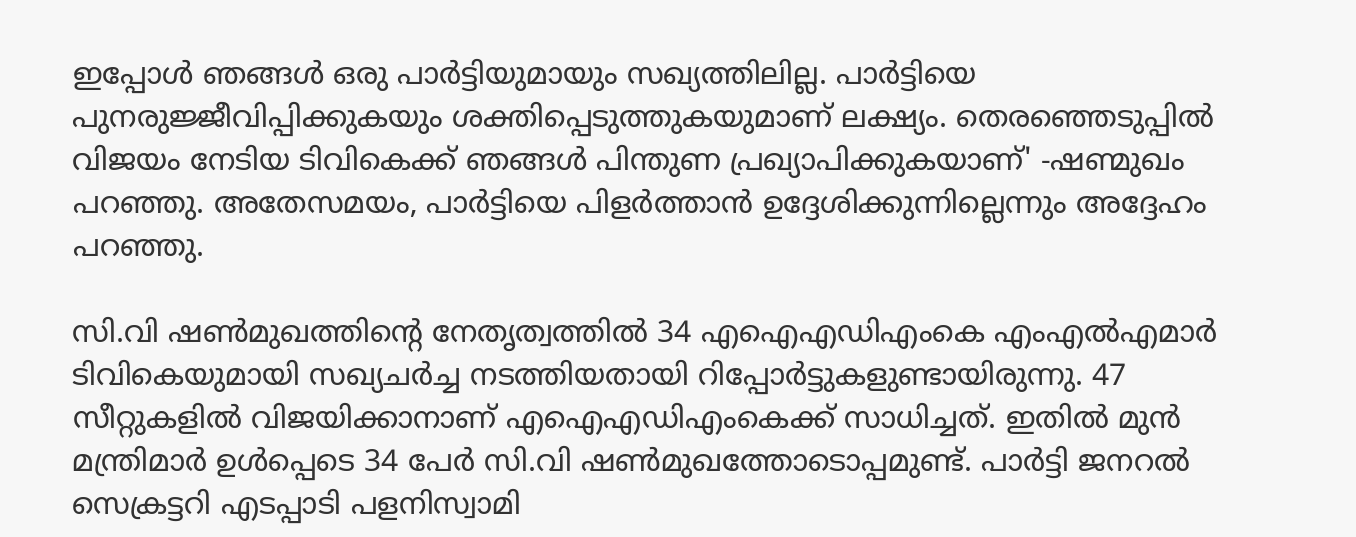ഇപ്പോള്‍ ഞങ്ങള്‍ ഒരു പാര്‍ട്ടിയുമായും സഖ്യത്തിലില്ല. പാര്‍ട്ടിയെ പുനരുജ്ജീവിപ്പിക്കുകയും ശക്തിപ്പെടുത്തുകയുമാണ് ലക്ഷ്യം. തെരഞ്ഞെടുപ്പില്‍ വിജയം നേടിയ ടിവികെക്ക് ഞങ്ങള്‍ പിന്തുണ പ്രഖ്യാപിക്കുകയാണ്' -ഷണ്മുഖം പറഞ്ഞു. അതേസമയം, പാര്‍ട്ടിയെ പിളര്‍ത്താന്‍ ഉദ്ദേശിക്കുന്നില്ലെന്നും അദ്ദേഹം പറഞ്ഞു.

സി.വി ഷണ്‍മുഖത്തിന്റെ നേതൃത്വത്തില്‍ 34 എഐഎഡിഎംകെ എംഎല്‍എമാര്‍ ടിവികെയുമായി സഖ്യചര്‍ച്ച നടത്തിയതായി റിപ്പോര്‍ട്ടുകളുണ്ടായിരുന്നു. 47 സീറ്റുകളില്‍ വിജയിക്കാനാണ് എഐഎഡിഎംകെക്ക് സാധിച്ചത്. ഇതില്‍ മുന്‍ മന്ത്രിമാര്‍ ഉള്‍പ്പെടെ 34 പേര്‍ സി.വി ഷണ്‍മുഖത്തോടൊപ്പമുണ്ട്. പാര്‍ട്ടി ജനറല്‍ സെക്രട്ടറി എടപ്പാടി പളനിസ്വാമി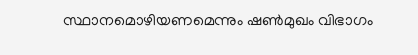സ്ഥാനമൊഴിയണമെന്നും ഷണ്‍മുഖം വിഭാഗം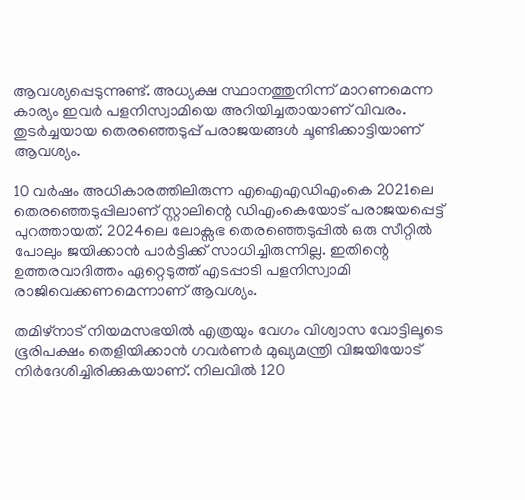ആവശ്യപ്പെടുന്നുണ്ട്. അധ്യക്ഷ സ്ഥാനത്തുനിന്ന് മാറണമെന്ന കാര്യം ഇവര്‍ പളനിസ്വാമിയെ അറിയിച്ചതായാണ് വിവരം. തുടര്‍ച്ചയായ തെരഞ്ഞെടുപ്പ് പരാജയങ്ങള്‍ ചൂണ്ടിക്കാട്ടിയാണ് ആവശ്യം.

10 വര്‍ഷം അധികാരത്തിലിരുന്ന എഐഎഡിഎംകെ 2021ലെ തെരഞ്ഞെടുപ്പിലാണ് സ്റ്റാലിന്റെ ഡിഎംകെയോട് പരാജയപ്പെട്ട് പുറത്തായത്. 2024ലെ ലോക്സഭ തെരഞ്ഞെടുപ്പില്‍ ഒരു സീറ്റില്‍ പോലും ജയിക്കാന്‍ പാര്‍ട്ടിക്ക് സാധിച്ചിരുന്നില്ല. ഇതിന്റെ ഉത്തരവാദിത്തം ഏറ്റെടുത്ത് എടപ്പാടി പളനിസ്വാമി രാജിവെക്കണമെന്നാണ് ആവശ്യം.

തമിഴ്നാട് നിയമസഭയില്‍ എത്രയും വേഗം വിശ്വാസ വോട്ടിലൂടെ ഭൂരിപക്ഷം തെളിയിക്കാന്‍ ഗവര്‍ണര്‍ മുഖ്യമന്ത്രി വിജയിയോട് നിര്‍ദേശിച്ചിരിക്കുകയാണ്. നിലവില്‍ 120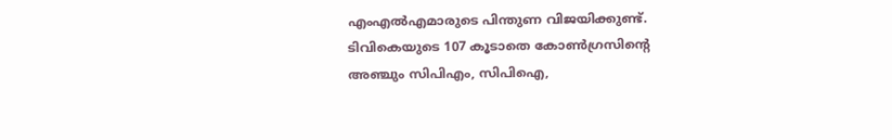എംഎല്‍എമാരുടെ പിന്തുണ വിജയിക്കുണ്ട്. ടിവികെയുടെ 107 കൂടാതെ കോണ്‍ഗ്രസിന്റെ അഞ്ചും സിപിഎം, സിപിഐ,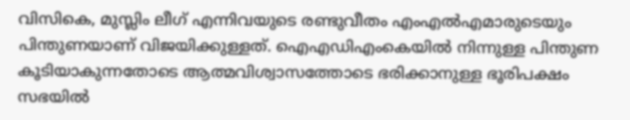വിസികെ, മുസ്ലിം ലീഗ് എന്നിവയുടെ രണ്ടുവീതം എംഎല്‍എമാരുടെയും പിന്തുണയാണ് വിജയിക്കുള്ളത്. ഐഎഡിഎംകെയില്‍ നിന്നുള്ള പിന്തുണ കൂടിയാകുന്നതോടെ ആത്മവിശ്വാസത്തോടെ ഭരിക്കാനുള്ള ഭൂരിപക്ഷം സഭയില്‍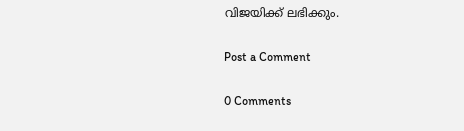വിജയിക്ക് ലഭിക്കും.

Post a Comment

0 Comments